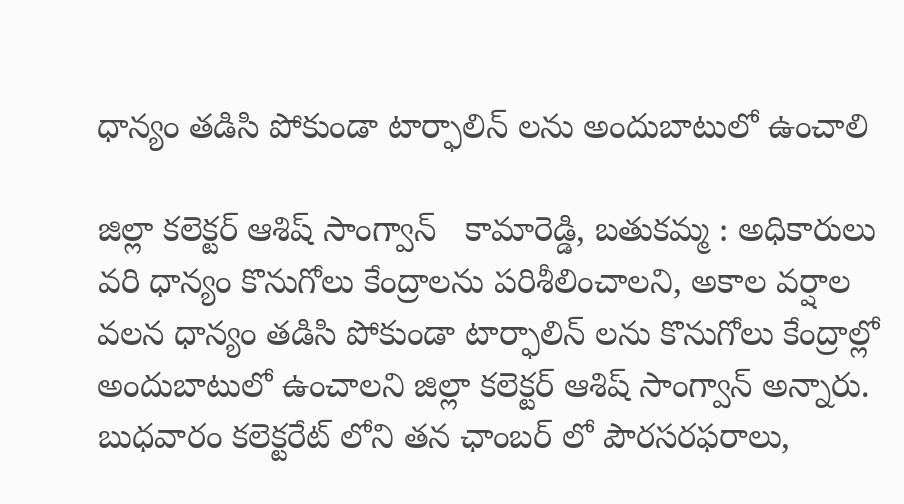ధాన్యం తడిసి పోకుండా టార్ఫాలిన్ లను అందుబాటులో ఉంచాలి

జిల్లా కలెక్టర్ ఆశిష్ సాంగ్వాన్   కామారెడ్డి, బతుకమ్మ : అధికారులు వరి ధాన్యం కొనుగోలు కేంద్రాలను పరిశీలించాలని, అకాల వర్షాల వలన ధాన్యం తడిసి పోకుండా టార్ఫాలిన్ లను కొనుగోలు కేంద్రాల్లో అందుబాటులో ఉంచాలని జిల్లా కలెక్టర్ ఆశిష్ సాంగ్వాన్ అన్నారు. బుధవారం కలెక్టరేట్ లోని తన ఛాంబర్ లో పౌరసరఫరాలు,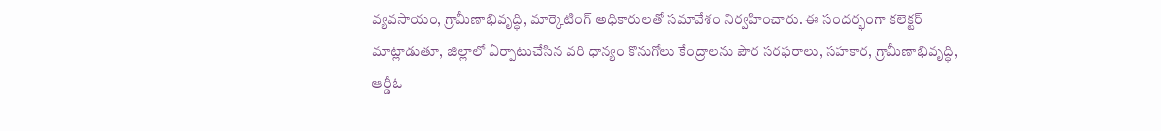వ్యవసాయం, గ్రామీణాభివృద్ధి, మార్కెటింగ్ అధికారులతో సమావేశం నిర్వహించారు. ఈ సందర్భంగా కలెక్టర్ మాట్లాడుతూ, జిల్లాలో ఏర్పాటుచేసిన వరి ధాన్యం కొనుగోలు కేంద్రాలను పౌర సరఫరాలు, సహకార, గ్రామీణాభివృద్ధి, ఆర్డీఓ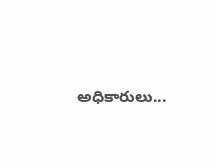అధికారులు...